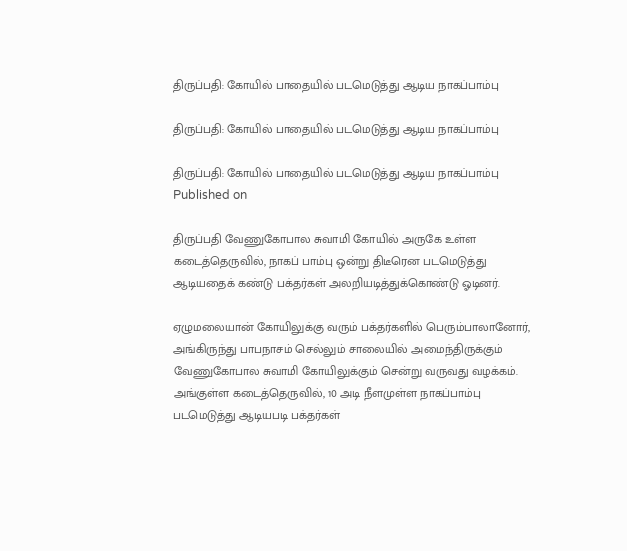திருப்பதி: கோயில் பாதையில் படமெடுத்து ஆடிய நாகப்பாம்பு

திருப்பதி: கோயில் பாதையில் படமெடுத்து ஆடிய நாகப்பாம்பு

திருப்பதி: கோயில் பாதையில் படமெடுத்து ஆடிய நாகப்பாம்பு
Published on

திருப்பதி வேணுகோபால சுவாமி கோயில் அருகே உள்ள கடைத்தெருவில், நாகப் பாம்பு ஒன்று திடீரென படமெடுத்து ஆடியதைக் கண்டு பக்தர்கள் அலறியடித்துக்கொண்டு ஓடினர்.

ஏழுமலையான் கோயிலுக்கு வரும் பக்தர்களில் பெரும்பாலானோர், அங்கிருந்து பாபநாசம் செல்லும் சாலையில் அமைந்திருக்கும் வேணுகோபால சுவாமி கோயிலுக்கும் சென்று வருவது வழக்கம். அங்குள்ள கடைத்தெருவில், 10 அடி நீளமுள்ள நாகப்பாம்பு படமெடுத்து ஆடியபடி பக்தர்கள்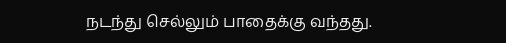நடந்து செல்லும் பாதைக்கு வந்தது.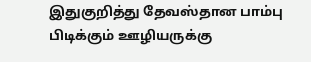இதுகுறித்து தேவஸ்தான பாம்பு பிடிக்கும் ஊழியருக்கு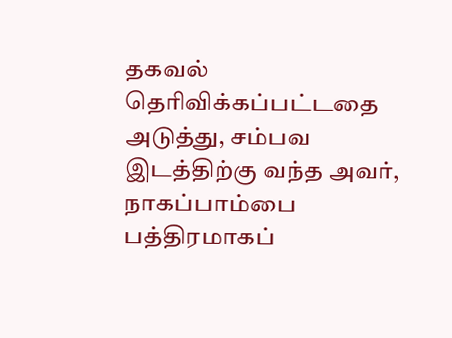தகவல் தெரிவிக்கப்பட்டதை அடுத்து, சம்பவ இடத்திற்கு வந்த அவர், நாகப்பாம்பை பத்திரமாகப்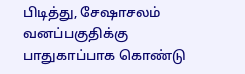பிடித்து, சேஷாசலம் வனப்பகுதிக்கு பாதுகாப்பாக கொண்டு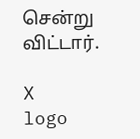சென்று விட்டார்.

X
logo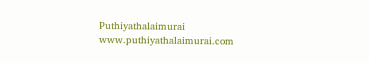Puthiyathalaimurai
www.puthiyathalaimurai.com